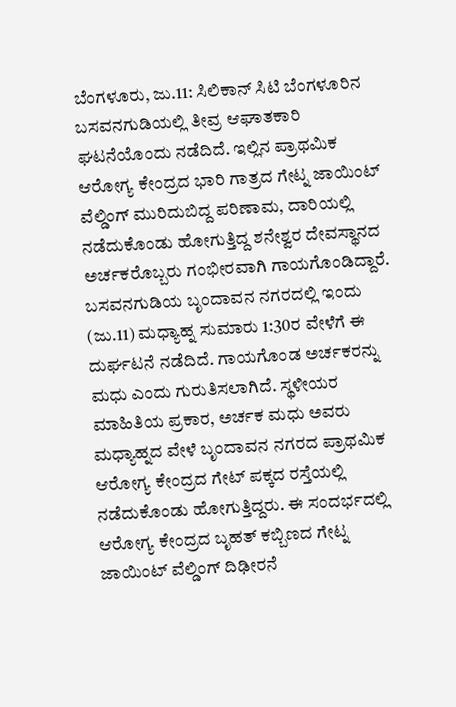ಬೆಂಗಳೂರು, ಜು.11: ಸಿಲಿಕಾನ್ ಸಿಟಿ ಬೆಂಗಳೂರಿನ ಬಸವನಗುಡಿಯಲ್ಲಿ ತೀವ್ರ ಆಘಾತಕಾರಿ ಘಟನೆಯೊಂದು ನಡೆದಿದೆ. ಇಲ್ಲಿನ ಪ್ರಾಥಮಿಕ ಆರೋಗ್ಯ ಕೇಂದ್ರದ ಭಾರಿ ಗಾತ್ರದ ಗೇಟ್ನ ಜಾಯಿಂಟ್ ವೆಲ್ಡಿಂಗ್ ಮುರಿದುಬಿದ್ದ ಪರಿಣಾಮ, ದಾರಿಯಲ್ಲಿ ನಡೆದುಕೊಂಡು ಹೋಗುತ್ತಿದ್ದ ಶನೇಶ್ವರ ದೇವಸ್ಥಾನದ ಅರ್ಚಕರೊಬ್ಬರು ಗಂಭೀರವಾಗಿ ಗಾಯಗೊಂಡಿದ್ದಾರೆ. ಬಸವನಗುಡಿಯ ಬೃಂದಾವನ ನಗರದಲ್ಲಿ ಇಂದು (ಜು.11) ಮಧ್ಯಾಹ್ನ ಸುಮಾರು 1:30ರ ವೇಳೆಗೆ ಈ ದುರ್ಘಟನೆ ನಡೆದಿದೆ. ಗಾಯಗೊಂಡ ಅರ್ಚಕರನ್ನು ಮಧು ಎಂದು ಗುರುತಿಸಲಾಗಿದೆ. ಸ್ಥಳೀಯರ ಮಾಹಿತಿಯ ಪ್ರಕಾರ, ಅರ್ಚಕ ಮಧು ಅವರು ಮಧ್ಯಾಹ್ನದ ವೇಳೆ ಬೃಂದಾವನ ನಗರದ ಪ್ರಾಥಮಿಕ ಆರೋಗ್ಯ ಕೇಂದ್ರದ ಗೇಟ್ ಪಕ್ಕದ ರಸ್ತೆಯಲ್ಲಿ ನಡೆದುಕೊಂಡು ಹೋಗುತ್ತಿದ್ದರು. ಈ ಸಂದರ್ಭದಲ್ಲಿ ಆರೋಗ್ಯ ಕೇಂದ್ರದ ಬೃಹತ್ ಕಬ್ಬಿಣದ ಗೇಟ್ನ ಜಾಯಿಂಟ್ ವೆಲ್ಡಿಂಗ್ ದಿಢೀರನೆ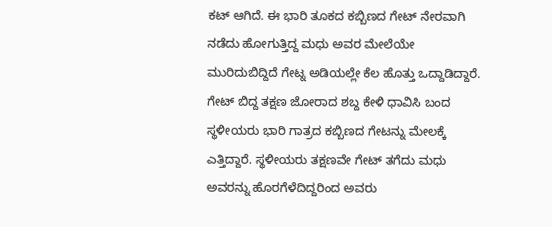ಕಟ್ ಆಗಿದೆ. ಈ ಭಾರಿ ತೂಕದ ಕಬ್ಬಿಣದ ಗೇಟ್ ನೇರವಾಗಿ ನಡೆದು ಹೋಗುತ್ತಿದ್ದ ಮಧು ಅವರ ಮೇಲೆಯೇ ಮುರಿದುಬಿದ್ದಿದೆ ಗೇಟ್ನ ಅಡಿಯಲ್ಲೇ ಕೆಲ ಹೊತ್ತು ಒದ್ದಾಡಿದ್ದಾರೆ. ಗೇಟ್ ಬಿದ್ದ ತಕ್ಷಣ ಜೋರಾದ ಶಬ್ದ ಕೇಳಿ ಧಾವಿಸಿ ಬಂದ ಸ್ಥಳೀಯರು ಭಾರಿ ಗಾತ್ರದ ಕಬ್ಬಿಣದ ಗೇಟನ್ನು ಮೇಲಕ್ಕೆ ಎತ್ತಿದ್ದಾರೆ. ಸ್ಥಳೀಯರು ತಕ್ಷಣವೇ ಗೇಟ್ ತಗೆದು ಮಧು ಅವರನ್ನು ಹೊರಗೆಳೆದಿದ್ದರಿಂದ ಅವರು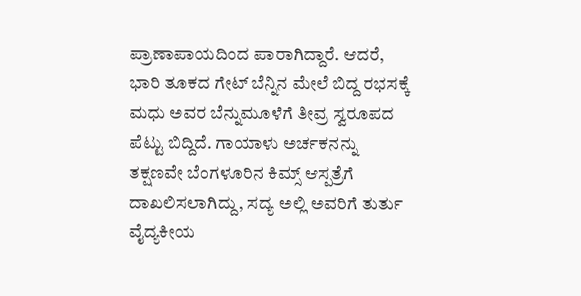ಪ್ರಾಣಾಪಾಯದಿಂದ ಪಾರಾಗಿದ್ದಾರೆ. ಆದರೆ, ಭಾರಿ ತೂಕದ ಗೇಟ್ ಬೆನ್ನಿನ ಮೇಲೆ ಬಿದ್ದ ರಭಸಕ್ಕೆ ಮಧು ಅವರ ಬೆನ್ನುಮೂಳೆಗೆ ತೀವ್ರ ಸ್ವರೂಪದ ಪೆಟ್ಟು ಬಿದ್ದಿದೆ. ಗಾಯಾಳು ಅರ್ಚಕನನ್ನು ತಕ್ಷಣವೇ ಬೆಂಗಳೂರಿನ ಕಿಮ್ಸ್ ಆಸ್ಪತ್ರೆಗೆ ದಾಖಲಿಸಲಾಗಿದ್ದು, ಸದ್ಯ ಅಲ್ಲಿ ಅವರಿಗೆ ತುರ್ತು ವೈದ್ಯಕೀಯ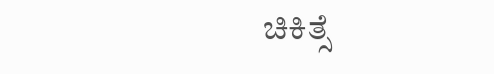ಚಿಕಿತ್ಸೆ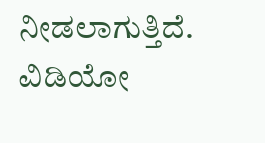ನೀಡಲಾಗುತ್ತಿದೆ.
ವಿಡಿಯೋ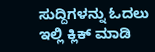ಸುದ್ದಿಗಳನ್ನು ಓದಲು ಇಲ್ಲಿ ಕ್ಲಿಕ್ ಮಾಡಿ